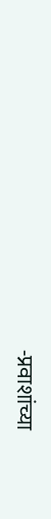-प्रवाशांच्या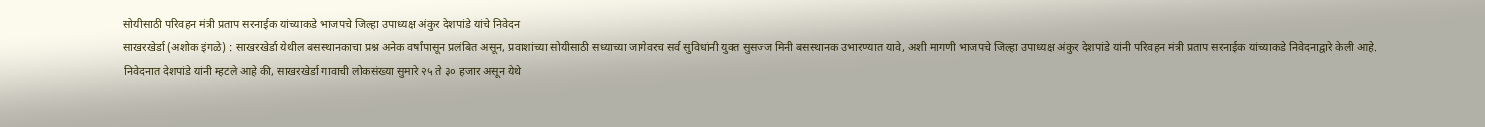सोयीसाठी परिवहन मंत्री प्रताप सरनाईक यांच्याकडे भाजपचे जिल्हा उपाध्यक्ष अंकुर देशपांडे यांचे निवेदन
साखरखेर्डा (अशोक इंगळे) : साखरखेर्डा येथील बसस्थानकाचा प्रश्न अनेक वर्षांपासून प्रलंबित असून, प्रवाशांच्या सोयीसाठी सध्याच्या जागेवरच सर्व सुविधांनी युक्त सुसज्ज मिनी बसस्थानक उभारण्यात यावे, अशी मागणी भाजपचे जिल्हा उपाध्यक्ष अंकुर देशपांडे यांनी परिवहन मंत्री प्रताप सरनाईक यांच्याकडे निवेदनाद्वारे केली आहे.
निवेदनात देशपांडे यांनी म्हटले आहे की, साखरखेर्डा गावाची लोकसंख्या सुमारे २५ ते ३० हजार असून येथे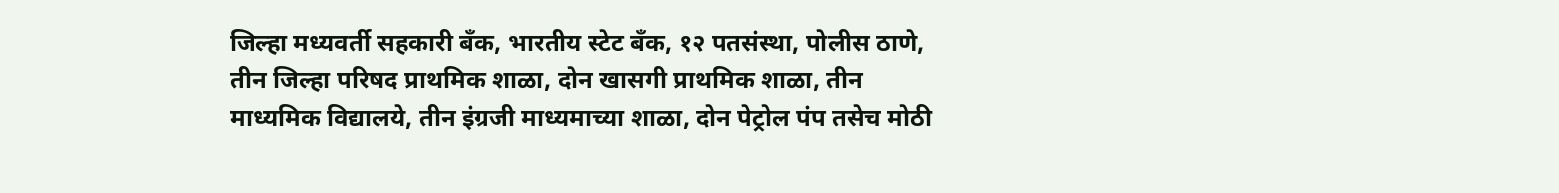जिल्हा मध्यवर्ती सहकारी बँक, भारतीय स्टेट बँक, १२ पतसंस्था, पोलीस ठाणे, तीन जिल्हा परिषद प्राथमिक शाळा, दोन खासगी प्राथमिक शाळा, तीन माध्यमिक विद्यालये, तीन इंग्रजी माध्यमाच्या शाळा, दोन पेट्रोल पंप तसेच मोठी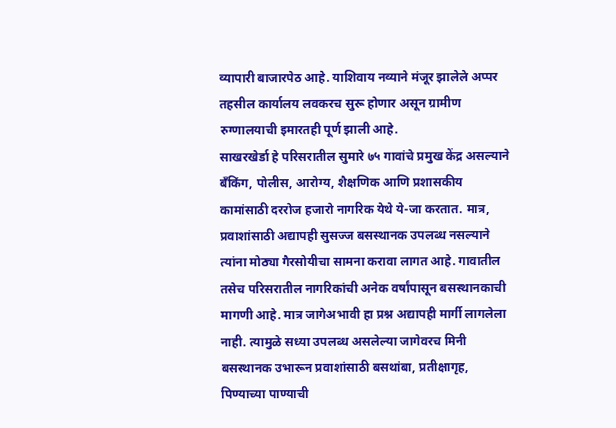व्यापारी बाजारपेठ आहे. याशिवाय नव्याने मंजूर झालेले अप्पर तहसील कार्यालय लवकरच सुरू होणार असून ग्रामीण रुग्णालयाची इमारतही पूर्ण झाली आहे.
साखरखेर्डा हे परिसरातील सुमारे ७५ गावांचे प्रमुख केंद्र असल्याने बँकिंग, पोलीस, आरोग्य, शैक्षणिक आणि प्रशासकीय कामांसाठी दररोज हजारो नागरिक येथे ये-जा करतात. मात्र, प्रवाशांसाठी अद्यापही सुसज्ज बसस्थानक उपलब्ध नसल्याने त्यांना मोठ्या गैरसोयीचा सामना करावा लागत आहे. गावातील तसेच परिसरातील नागरिकांची अनेक वर्षांपासून बसस्थानकाची मागणी आहे. मात्र जागेअभावी हा प्रश्न अद्यापही मार्गी लागलेला नाही. त्यामुळे सध्या उपलब्ध असलेल्या जागेवरच मिनी बसस्थानक उभारून प्रवाशांसाठी बसथांबा, प्रतीक्षागृह, पिण्याच्या पाण्याची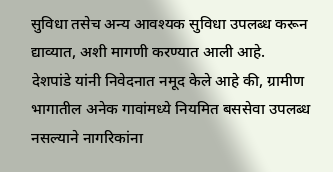सुविधा तसेच अन्य आवश्यक सुविधा उपलब्ध करून द्याव्यात, अशी मागणी करण्यात आली आहे.
देशपांडे यांनी निवेदनात नमूद केले आहे की, ग्रामीण भागातील अनेक गावांमध्ये नियमित बससेवा उपलब्ध नसल्याने नागरिकांना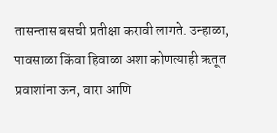तासन्तास बसची प्रतीक्षा करावी लागते. उन्हाळा, पावसाळा किंवा हिवाळा अशा कोणत्याही ऋतूत प्रवाशांना ऊन, वारा आणि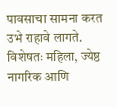पावसाचा सामना करत उभे राहावे लागते. विशेषतः महिला, ज्येष्ठ नागरिक आणि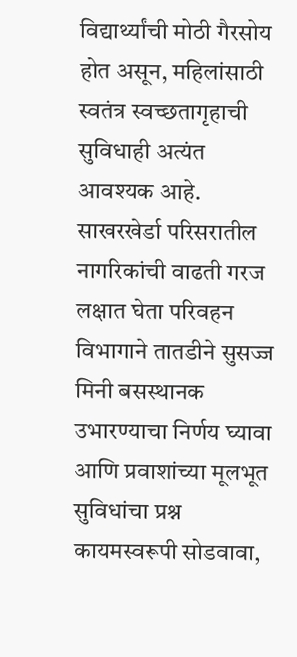विद्यार्थ्यांची मोठी गैरसोय होत असून, महिलांसाठी स्वतंत्र स्वच्छतागृहाची सुविधाही अत्यंत आवश्यक आहे. साखरखेर्डा परिसरातील नागरिकांची वाढती गरज लक्षात घेता परिवहन विभागाने तातडीने सुसज्ज मिनी बसस्थानक उभारण्याचा निर्णय घ्यावा आणि प्रवाशांच्या मूलभूत सुविधांचा प्रश्न कायमस्वरूपी सोडवावा,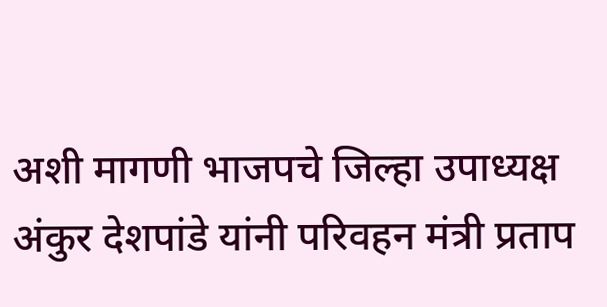अशी मागणी भाजपचे जिल्हा उपाध्यक्ष अंकुर देशपांडे यांनी परिवहन मंत्री प्रताप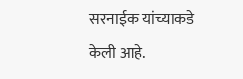सरनाईक यांच्याकडे केली आहे.